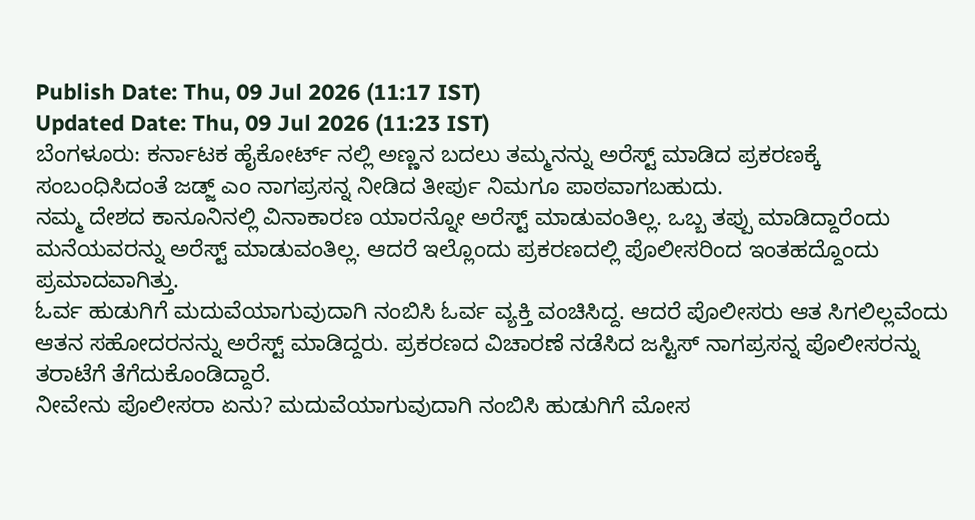Publish Date: Thu, 09 Jul 2026 (11:17 IST)
Updated Date: Thu, 09 Jul 2026 (11:23 IST)
ಬೆಂಗಳೂರು: ಕರ್ನಾಟಕ ಹೈಕೋರ್ಟ್ ನಲ್ಲಿ ಅಣ್ಣನ ಬದಲು ತಮ್ಮನನ್ನು ಅರೆಸ್ಟ್ ಮಾಡಿದ ಪ್ರಕರಣಕ್ಕೆ ಸಂಬಂಧಿಸಿದಂತೆ ಜಡ್ಜ್ ಎಂ ನಾಗಪ್ರಸನ್ನ ನೀಡಿದ ತೀರ್ಪು ನಿಮಗೂ ಪಾಠವಾಗಬಹುದು.
ನಮ್ಮ ದೇಶದ ಕಾನೂನಿನಲ್ಲಿ ವಿನಾಕಾರಣ ಯಾರನ್ನೋ ಅರೆಸ್ಟ್ ಮಾಡುವಂತಿಲ್ಲ. ಒಬ್ಬ ತಪ್ಪು ಮಾಡಿದ್ದಾರೆಂದು ಮನೆಯವರನ್ನು ಅರೆಸ್ಟ್ ಮಾಡುವಂತಿಲ್ಲ. ಆದರೆ ಇಲ್ಲೊಂದು ಪ್ರಕರಣದಲ್ಲಿ ಪೊಲೀಸರಿಂದ ಇಂತಹದ್ದೊಂದು ಪ್ರಮಾದವಾಗಿತ್ತು.
ಓರ್ವ ಹುಡುಗಿಗೆ ಮದುವೆಯಾಗುವುದಾಗಿ ನಂಬಿಸಿ ಓರ್ವ ವ್ಯಕ್ತಿ ವಂಚಿಸಿದ್ದ. ಆದರೆ ಪೊಲೀಸರು ಆತ ಸಿಗಲಿಲ್ಲವೆಂದು ಆತನ ಸಹೋದರನನ್ನು ಅರೆಸ್ಟ್ ಮಾಡಿದ್ದರು. ಪ್ರಕರಣದ ವಿಚಾರಣೆ ನಡೆಸಿದ ಜಸ್ಟಿಸ್ ನಾಗಪ್ರಸನ್ನ ಪೊಲೀಸರನ್ನು ತರಾಟೆಗೆ ತೆಗೆದುಕೊಂಡಿದ್ದಾರೆ.
ನೀವೇನು ಪೊಲೀಸರಾ ಏನು? ಮದುವೆಯಾಗುವುದಾಗಿ ನಂಬಿಸಿ ಹುಡುಗಿಗೆ ಮೋಸ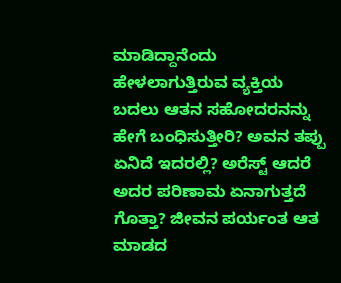ಮಾಡಿದ್ದಾನೆಂದು ಹೇಳಲಾಗುತ್ತಿರುವ ವ್ಯಕ್ತಿಯ ಬದಲು ಆತನ ಸಹೋದರನನ್ನು ಹೇಗೆ ಬಂಧಿಸುತ್ತೀರಿ? ಅವನ ತಪ್ಪು ಏನಿದೆ ಇದರಲ್ಲಿ? ಅರೆಸ್ಟ್ ಆದರೆ ಅದರ ಪರಿಣಾಮ ಏನಾಗುತ್ತದೆ ಗೊತ್ತಾ? ಜೀವನ ಪರ್ಯಂತ ಆತ ಮಾಡದ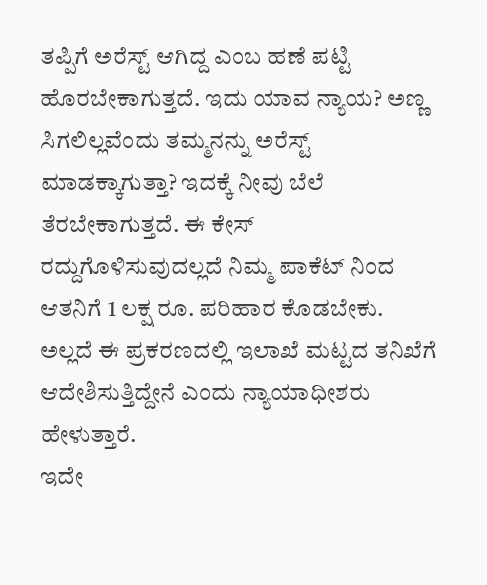ತಪ್ಪಿಗೆ ಅರೆಸ್ಟ್ ಆಗಿದ್ದ ಎಂಬ ಹಣೆ ಪಟ್ಟಿ ಹೊರಬೇಕಾಗುತ್ತದೆ. ಇದು ಯಾವ ನ್ಯಾಯ? ಅಣ್ಣ ಸಿಗಲಿಲ್ಲವೆಂದು ತಮ್ಮನನ್ನು ಅರೆಸ್ಟ್ ಮಾಡಕ್ಕಾಗುತ್ತಾ? ಇದಕ್ಕೆ ನೀವು ಬೆಲೆ ತೆರಬೇಕಾಗುತ್ತದೆ. ಈ ಕೇಸ್ ರದ್ದುಗೊಳಿಸುವುದಲ್ಲದೆ ನಿಮ್ಮ ಪಾಕೆಟ್ ನಿಂದ ಆತನಿಗೆ 1 ಲಕ್ಷ ರೂ. ಪರಿಹಾರ ಕೊಡಬೇಕು. ಅಲ್ಲದೆ ಈ ಪ್ರಕರಣದಲ್ಲಿ ಇಲಾಖೆ ಮಟ್ಟದ ತನಿಖೆಗೆ ಆದೇಶಿಸುತ್ತಿದ್ದೇನೆ ಎಂದು ನ್ಯಾಯಾಧೀಶರು ಹೇಳುತ್ತಾರೆ.
ಇದೇ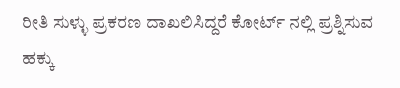ರೀತಿ ಸುಳ್ಳು ಪ್ರಕರಣ ದಾಖಲಿಸಿದ್ದರೆ ಕೋರ್ಟ್ ನಲ್ಲಿ ಪ್ರಶ್ನಿಸುವ ಹಕ್ಕು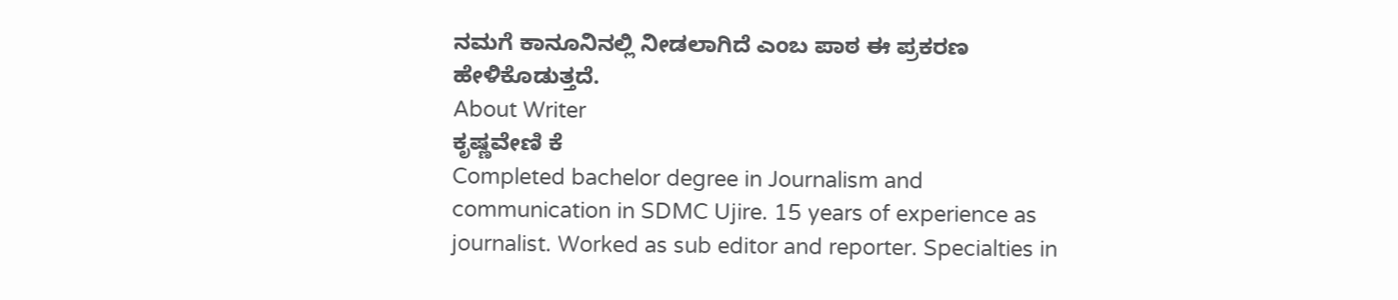ನಮಗೆ ಕಾನೂನಿನಲ್ಲಿ ನೀಡಲಾಗಿದೆ ಎಂಬ ಪಾಠ ಈ ಪ್ರಕರಣ ಹೇಳಿಕೊಡುತ್ತದೆ.
About Writer
ಕೃಷ್ಣವೇಣಿ ಕೆ
Completed bachelor degree in Journalism and communication in SDMC Ujire. 15 years of experience as journalist. Worked as sub editor and reporter. Specialties in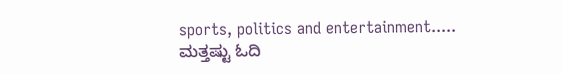sports, politics and entertainment.....
ಮತ್ತಷ್ಟು ಓದಿ